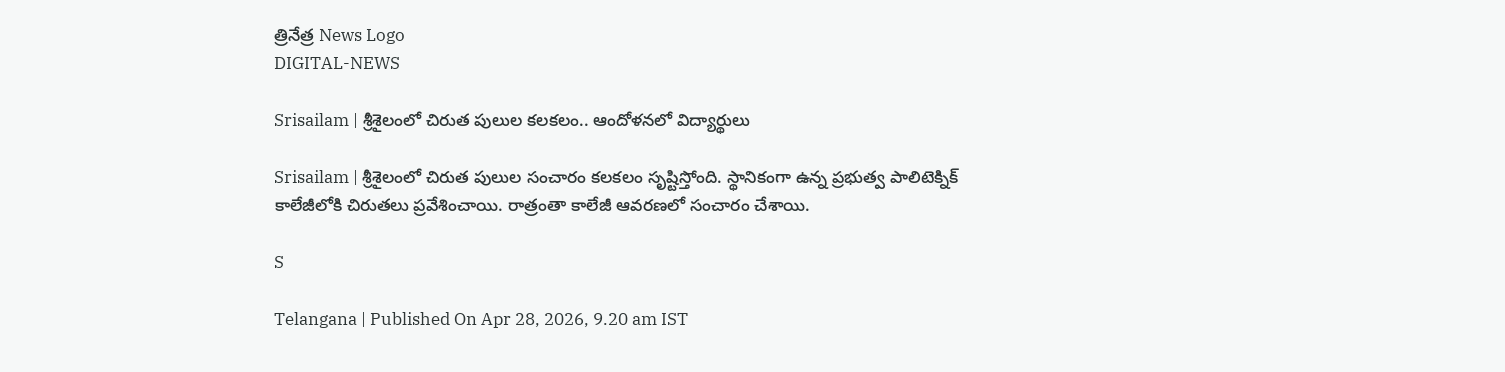త్రినేత్ర News Logo
DIGITAL-NEWS

Srisailam | శ్రీశైలంలో చిరుత పులుల క‌ల‌క‌లం.. ఆందోళ‌న‌లో విద్యార్థులు

Srisailam | శ్రీశైలంలో చిరుత పులుల సంచారం కల‌క‌లం సృష్టిస్తోంది. స్థానికంగా ఉన్న ప్ర‌భుత్వ పాలిటెక్నిక్ కాలేజీలోకి చిరుత‌లు ప్ర‌వేశించాయి. రాత్రంతా కాలేజీ ఆవ‌ర‌ణ‌లో సంచారం చేశాయి.

S

Telangana | Published On Apr 28, 2026, 9.20 am IST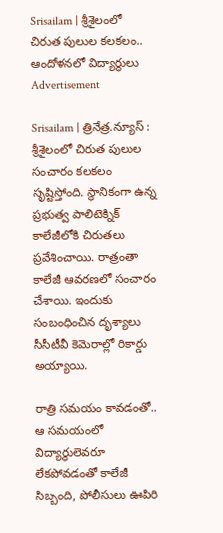Srisailam | శ్రీశైలంలో చిరుత పులుల క‌ల‌క‌లం.. ఆందోళ‌న‌లో విద్యార్థులు
Advertisement

Srisailam | త్రినేత్ర‌.న్యూస్ : శ్రీశైలంలో చిరుత పులుల సంచారం కల‌క‌లం సృష్టిస్తోంది. స్థానికంగా ఉన్న ప్ర‌భుత్వ పాలిటెక్నిక్ కాలేజీలోకి చిరుత‌లు ప్ర‌వేశించాయి. రాత్రంతా కాలేజీ ఆవ‌ర‌ణ‌లో సంచారం చేశాయి. ఇందుకు సంబంధించిన దృశ్యాలు సీసీటీవీ కెమెరాల్లో రికార్డు అయ్యాయి.

రాత్రి స‌మ‌యం కావ‌డంతో.. ఆ స‌మ‌యంలో విద్యార్థులెవ‌రూ లేక‌పోవ‌డంతో కాలేజీ సిబ్బంది, పోలీసులు ఊపిరి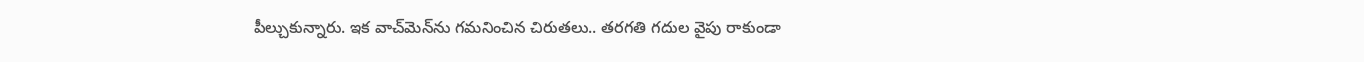పీల్చుకున్నారు. ఇక వాచ్‌మెన్‌ను గ‌మ‌నించిన చిరుత‌లు.. త‌ర‌గ‌తి గ‌దుల వైపు రాకుండా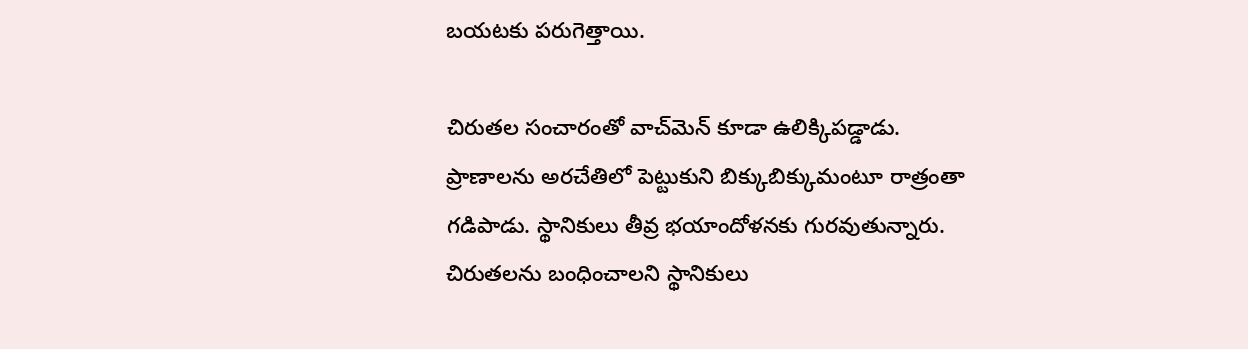బ‌య‌ట‌కు ప‌రుగెత్తాయి.

చిరుత‌ల సంచారంతో వాచ్‌మెన్ కూడా ఉలిక్కిప‌డ్డాడు. ప్రాణాల‌ను అర‌చేతిలో పెట్టుకుని బిక్కుబిక్కుమంటూ రాత్రంతా గ‌డిపాడు. స్థానికులు తీవ్ర భ‌యాందోళ‌న‌కు గుర‌వుతున్నారు. చిరుత‌ల‌ను బంధించాల‌ని స్థానికులు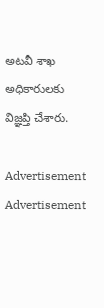అట‌వీ శాఖ అధికారుల‌కు విజ్ఞ‌ప్తి చేశారు.

Advertisement
Advertisement